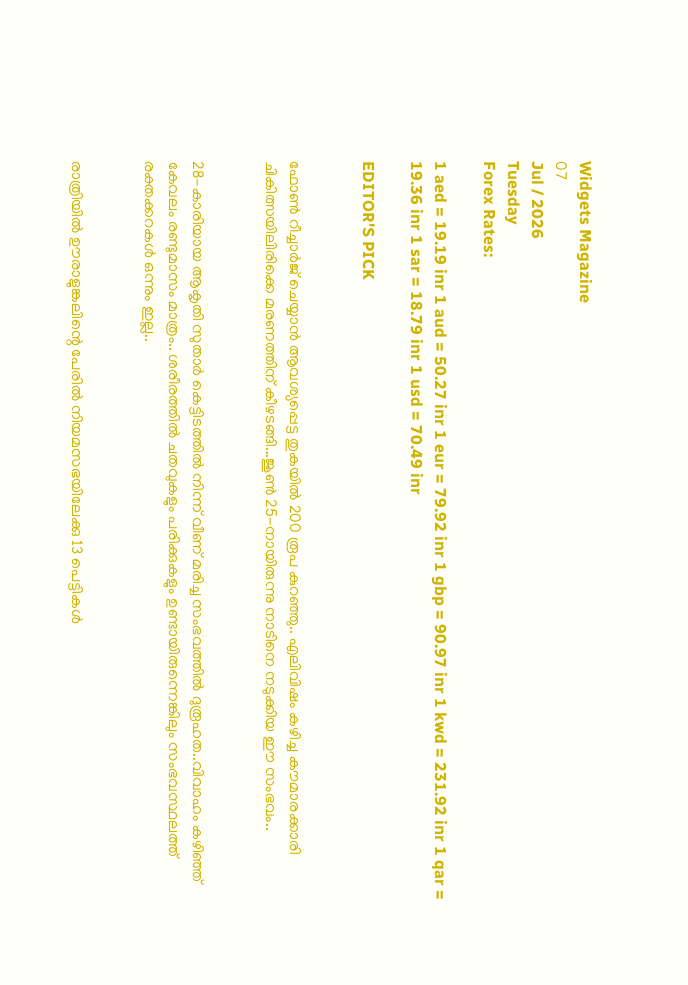Widgets Magazine
07
Jul / 2026
Tuesday
Forex Rates:

1 aed = 19.19 inr 1 aud = 50.27 inr 1 eur = 79.92 inr 1 gbp = 90.97 inr 1 kwd = 231.92 inr 1 qar = 19.36 inr 1 sar = 18.79 inr 1 usd = 70.49 inr

EDITOR'S PICK


ഫോണ്‍ റീച്ചാര്‍ജ് ചെയ്യാന്‍ ആവശ്യപ്പെട്ട തുകയില്‍ 200 രൂപ കുറഞ്ഞു.. എലിവിഷം കഴിച്ച കൗമാരക്കാരി ചികിത്സയിലിരിക്കെ മരണത്തിന് കീഴടങ്ങി...ജൂണ്‍ 25-നായിരുന്നു നാടിനെ നടുക്കിയ ഈ സംഭവം..


28-കാരിയായ ആകൃതി സുതാര്‍ കെട്ടിടത്തില്‍ നിന്ന് വീണ് മരിച്ച സംഭവത്തില്‍ ദുരൂഹത..വിവാഹം കഴിഞ്ഞ് കേവലം രണ്ടുമാസം മാത്രം.. ശരീരത്തില്‍ ചതവുകളും പരിക്കുകളും ഉണ്ടായിരുന്നെങ്കിലും സംഭവസ്ഥലത്ത് രക്തക്കറകള്‍ ഒന്നും ഇല്ല..


രാത്രിയിൽ ഊരാളുങ്കലിന്റെ പേരിൽ നിയമസഭയിലേക്കു 13 പെട്ടികൾ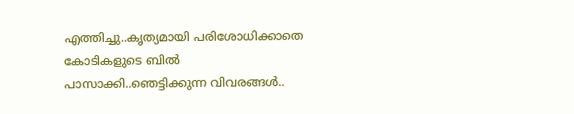എത്തിച്ചു..കൃത്യമായി പരിശോധിക്കാതെ കോടികളുടെ ബിൽ പാസാക്കി..ഞെട്ടിക്കുന്ന വിവരങ്ങൾ..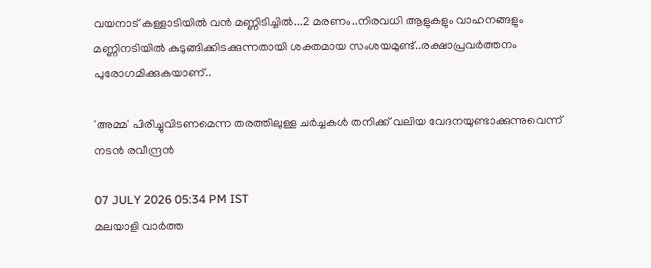വയനാട് കള്ളാടിയില്‍ വന്‍ മണ്ണിടിച്ചില്‍...2 മരണം..നിരവധി ആളുകളും വാഹനങ്ങളും മണ്ണിനടിയില്‍ കുടുങ്ങിക്കിടക്കുന്നതായി ശക്തമായ സംശയമുണ്ട്..രക്ഷാപ്രവർത്തനം പുരോഗമിക്കുകയാണ്..

'അമ്മ' പിരിച്ചുവിടണമെന്ന തരത്തിലുള്ള ചര്‍ച്ചകള്‍ തനിക്ക് വലിയ വേദനയുണ്ടാക്കുന്നുവെന്ന് നടന്‍ രവീന്ദ്രന്‍

07 JULY 2026 05:34 PM IST
മലയാളി വാര്‍ത്ത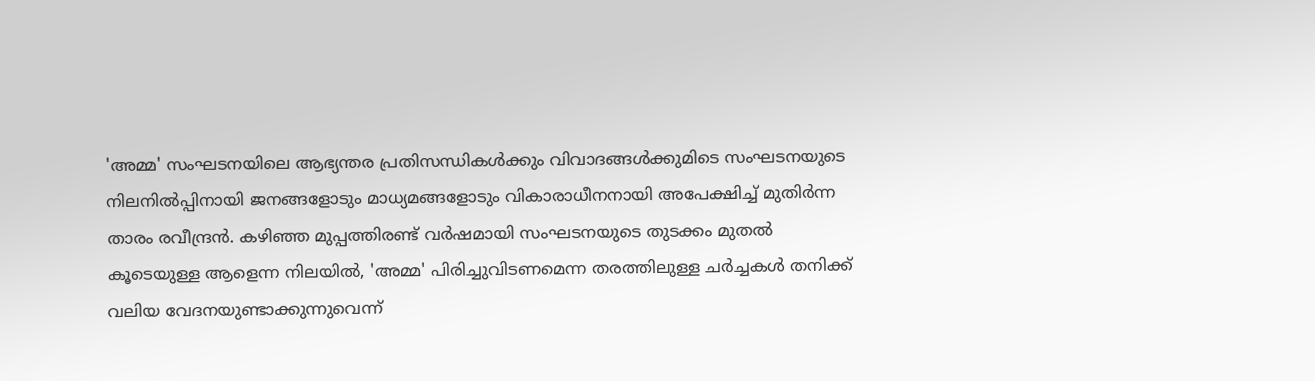'അമ്മ' സംഘടനയിലെ ആഭ്യന്തര പ്രതിസന്ധികള്‍ക്കും വിവാദങ്ങള്‍ക്കുമിടെ സംഘടനയുടെ നിലനില്‍പ്പിനായി ജനങ്ങളോടും മാധ്യമങ്ങളോടും വികാരാധീനനായി അപേക്ഷിച്ച് മുതിര്‍ന്ന താരം രവീന്ദ്രന്‍. കഴിഞ്ഞ മുപ്പത്തിരണ്ട് വര്‍ഷമായി സംഘടനയുടെ തുടക്കം മുതല്‍ കൂടെയുള്ള ആളെന്ന നിലയില്‍, 'അമ്മ' പിരിച്ചുവിടണമെന്ന തരത്തിലുള്ള ചര്‍ച്ചകള്‍ തനിക്ക് വലിയ വേദനയുണ്ടാക്കുന്നുവെന്ന്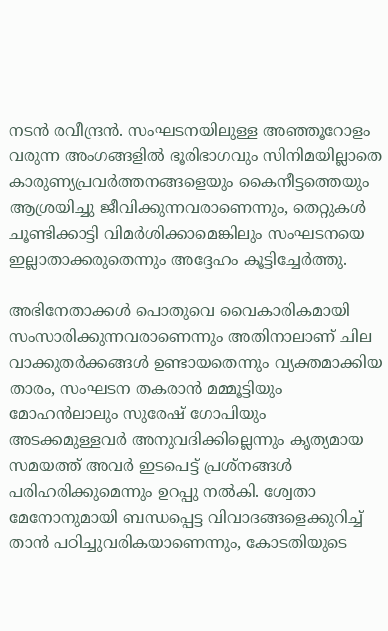നടന്‍ രവീന്ദ്രന്‍. സംഘടനയിലുള്ള അഞ്ഞൂറോളം വരുന്ന അംഗങ്ങളില്‍ ഭൂരിഭാഗവും സിനിമയില്ലാതെ കാരുണ്യപ്രവര്‍ത്തനങ്ങളെയും കൈനീട്ടത്തെയും ആശ്രയിച്ചു ജീവിക്കുന്നവരാണെന്നും, തെറ്റുകള്‍ ചൂണ്ടിക്കാട്ടി വിമര്‍ശിക്കാമെങ്കിലും സംഘടനയെ ഇല്ലാതാക്കരുതെന്നും അദ്ദേഹം കൂട്ടിച്ചേര്‍ത്തു.

അഭിനേതാക്കള്‍ പൊതുവെ വൈകാരികമായി സംസാരിക്കുന്നവരാണെന്നും അതിനാലാണ് ചില വാക്കുതര്‍ക്കങ്ങള്‍ ഉണ്ടായതെന്നും വ്യക്തമാക്കിയ താരം, സംഘടന തകരാന്‍ മമ്മൂട്ടിയും മോഹന്‍ലാലും സുരേഷ് ഗോപിയും അടക്കമുള്ളവര്‍ അനുവദിക്കില്ലെന്നും കൃത്യമായ സമയത്ത് അവര്‍ ഇടപെട്ട് പ്രശ്‌നങ്ങള്‍ പരിഹരിക്കുമെന്നും ഉറപ്പു നല്‍കി. ശ്വേതാ മേനോനുമായി ബന്ധപ്പെട്ട വിവാദങ്ങളെക്കുറിച്ച് താന്‍ പഠിച്ചുവരികയാണെന്നും, കോടതിയുടെ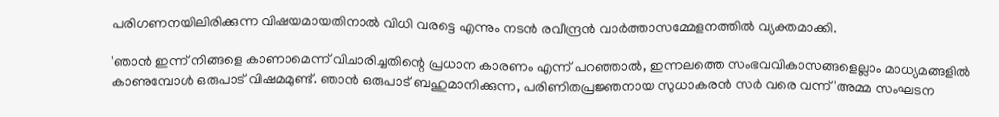പരിഗണനയിലിരിക്കുന്ന വിഷയമായതിനാല്‍ വിധി വരട്ടെ എന്നും നടന്‍ രവീന്ദ്രന്‍ വാര്‍ത്താസമ്മേളനത്തില്‍ വ്യക്തമാക്കി.

'ഞാന്‍ ഇന്ന് നിങ്ങളെ കാണാമെന്ന് വിചാരിച്ചതിന്റെ പ്രധാന കാരണം എന്ന് പറഞ്ഞാല്‍, ഇന്നലത്തെ സംഭവവികാസങ്ങളെല്ലാം മാധ്യമങ്ങളില്‍ കാണുമ്പോള്‍ ഒരുപാട് വിഷമമുണ്ട്. ഞാന്‍ ഒരുപാട് ബഹുമാനിക്കുന്ന, പരിണിതപ്രജ്ഞനായ സുധാകരന്‍ സര്‍ വരെ വന്ന് 'അമ്മ സംഘടന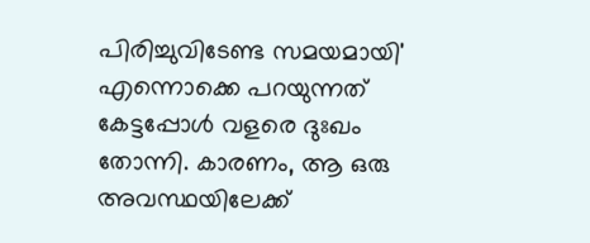പിരിച്ചുവിടേണ്ട സമയമായി' എന്നൊക്കെ പറയുന്നത് കേട്ടപ്പോള്‍ വളരെ ദുഃഖം തോന്നി. കാരണം, ആ ഒരു അവസ്ഥയിലേക്ക്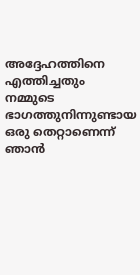അദ്ദേഹത്തിനെ എത്തിച്ചതും നമ്മുടെ ഭാഗത്തുനിന്നുണ്ടായ ഒരു തെറ്റാണെന്ന് ഞാന്‍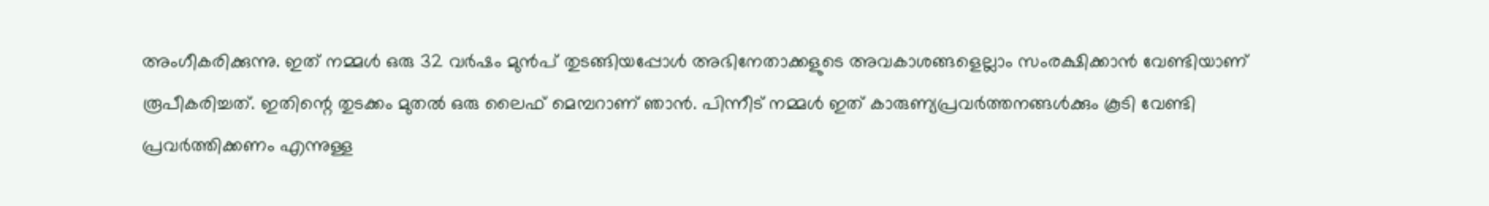അംഗീകരിക്കുന്നു. ഇത് നമ്മള്‍ ഒരു 32 വര്‍ഷം മുന്‍പ് തുടങ്ങിയപ്പോള്‍ അഭിനേതാക്കളുടെ അവകാശങ്ങളെല്ലാം സംരക്ഷിക്കാന്‍ വേണ്ടിയാണ് രൂപീകരിച്ചത്. ഇതിന്റെ തുടക്കം മുതല്‍ ഒരു ലൈഫ് മെമ്പറാണ് ഞാന്‍. പിന്നീട് നമ്മള്‍ ഇത് കാരുണ്യപ്രവര്‍ത്തനങ്ങള്‍ക്കും കൂടി വേണ്ടി പ്രവര്‍ത്തിക്കണം എന്നുള്ള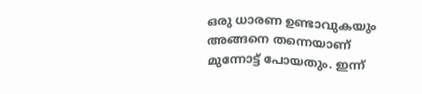ഒരു ധാരണ ഉണ്ടാവുകയും അങ്ങനെ തന്നെയാണ് മുന്നോട്ട് പോയതും. ഇന്ന്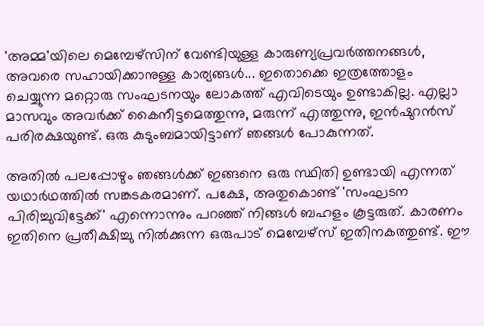'അമ്മ'യിലെ മെമ്പേഴ്‌സിന് വേണ്ടിയുള്ള കാരുണ്യപ്രവര്‍ത്തനങ്ങള്‍, അവരെ സഹായിക്കാനുള്ള കാര്യങ്ങള്‍... ഇതൊക്കെ ഇത്രത്തോളം ചെയ്യുന്ന മറ്റൊരു സംഘടനയും ലോകത്ത് എവിടെയും ഉണ്ടാകില്ല. എല്ലാ മാസവും അവര്‍ക്ക് കൈനീട്ടമെത്തുന്നു, മരുന്ന് എത്തുന്നു, ഇന്‍ഷുറന്‍സ് പരിരക്ഷയുണ്ട്. ഒരു കുടുംബമായിട്ടാണ് ഞങ്ങള്‍ പോകുന്നത്.

അതില്‍ പലപ്പോഴും ഞങ്ങള്‍ക്ക് ഇങ്ങനെ ഒരു സ്ഥിതി ഉണ്ടായി എന്നത് യഥാര്‍ഥത്തില്‍ സങ്കടകരമാണ്. പക്ഷേ, അതുകൊണ്ട് 'സംഘടന പിരിച്ചുവിട്ടേക്ക്' എന്നൊന്നും പറഞ്ഞ് നിങ്ങള്‍ ബഹളം കൂട്ടരുത്. കാരണം ഇതിനെ പ്രതീക്ഷിച്ചു നില്‍ക്കുന്ന ഒരുപാട് മെമ്പേഴ്‌സ് ഇതിനകത്തുണ്ട്. ഈ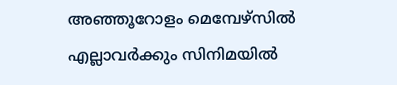അഞ്ഞൂറോളം മെമ്പേഴ്‌സില്‍ എല്ലാവര്‍ക്കും സിനിമയില്‍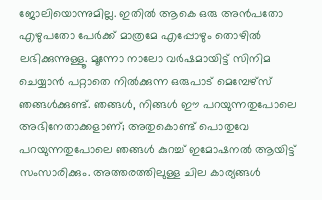ജോലിയൊന്നുമില്ല. ഇതില്‍ ആകെ ഒരു അന്‍പതോ എഴുപതോ പേര്‍ക്ക് മാത്രമേ എപ്പോഴും തൊഴില്‍ ലഭിക്കുന്നുള്ളൂ. മൂന്നോ നാലോ വര്‍ഷമായിട്ട് സിനിമ ചെയ്യാന്‍ പറ്റാതെ നില്‍ക്കുന്ന ഒരുപാട് മെമ്പേഴ്‌സ് ഞങ്ങള്‍ക്കുണ്ട്. ഞങ്ങള്‍, നിങ്ങള്‍ ഈ പറയുന്നതുപോലെ അഭിനേതാക്കളാണ്; അതുകൊണ്ട് പൊതുവേ പറയുന്നതുപോലെ ഞങ്ങള്‍ കുറച്ച് ഇമോഷനല്‍ ആയിട്ട് സംസാരിക്കും. അത്തരത്തിലുള്ള ചില കാര്യങ്ങള്‍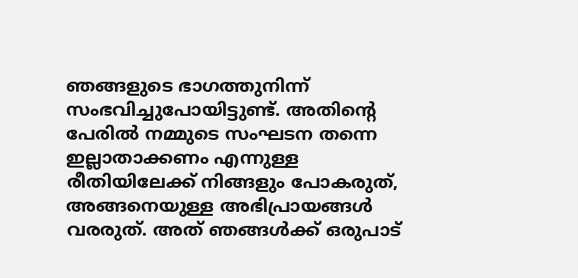ഞങ്ങളുടെ ഭാഗത്തുനിന്ന് സംഭവിച്ചുപോയിട്ടുണ്ട്. അതിന്റെ പേരില്‍ നമ്മുടെ സംഘടന തന്നെ ഇല്ലാതാക്കണം എന്നുള്ള രീതിയിലേക്ക് നിങ്ങളും പോകരുത്, അങ്ങനെയുള്ള അഭിപ്രായങ്ങള്‍ വരരുത്. അത് ഞങ്ങള്‍ക്ക് ഒരുപാട്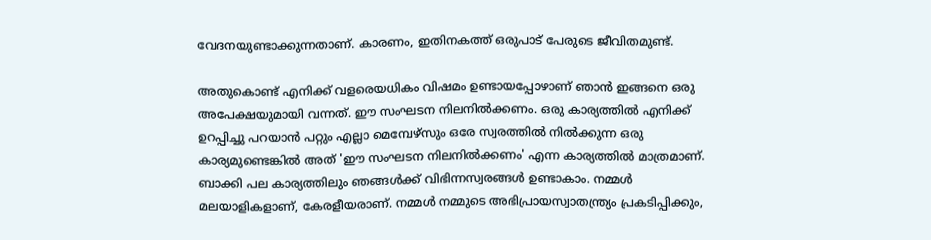വേദനയുണ്ടാക്കുന്നതാണ്. കാരണം, ഇതിനകത്ത് ഒരുപാട് പേരുടെ ജീവിതമുണ്ട്.

അതുകൊണ്ട് എനിക്ക് വളരെയധികം വിഷമം ഉണ്ടായപ്പോഴാണ് ഞാന്‍ ഇങ്ങനെ ഒരു അപേക്ഷയുമായി വന്നത്. ഈ സംഘടന നിലനില്‍ക്കണം. ഒരു കാര്യത്തില്‍ എനിക്ക് ഉറപ്പിച്ചു പറയാന്‍ പറ്റും എല്ലാ മെമ്പേഴ്‌സും ഒരേ സ്വരത്തില്‍ നില്‍ക്കുന്ന ഒരു കാര്യമുണ്ടെങ്കില്‍ അത് 'ഈ സംഘടന നിലനില്‍ക്കണം' എന്ന കാര്യത്തില്‍ മാത്രമാണ്. ബാക്കി പല കാര്യത്തിലും ഞങ്ങള്‍ക്ക് വിഭിന്നസ്വരങ്ങള്‍ ഉണ്ടാകാം. നമ്മള്‍ മലയാളികളാണ്, കേരളീയരാണ്. നമ്മള്‍ നമ്മുടെ അഭിപ്രായസ്വാതന്ത്ര്യം പ്രകടിപ്പിക്കും,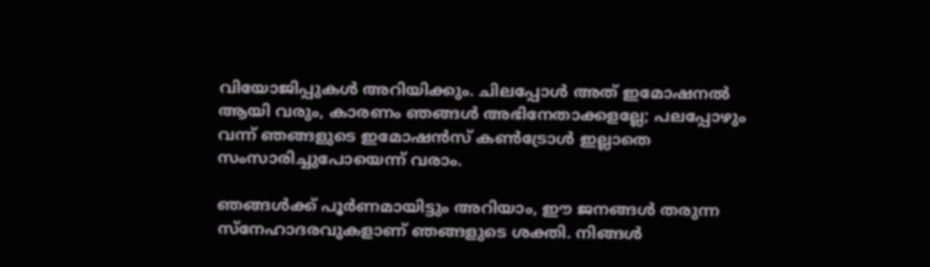വിയോജിപ്പുകള്‍ അറിയിക്കും. ചിലപ്പോള്‍ അത് ഇമോഷനല്‍ ആയി വരും, കാരണം ഞങ്ങള്‍ അഭിനേതാക്കളല്ലേ; പലപ്പോഴും വന്ന് ഞങ്ങളുടെ ഇമോഷന്‍സ് കണ്‍ട്രോള്‍ ഇല്ലാതെ സംസാരിച്ചുപോയെന്ന് വരാം.

ഞങ്ങള്‍ക്ക് പൂര്‍ണമായിട്ടും അറിയാം, ഈ ജനങ്ങള്‍ തരുന്ന സ്‌നേഹാദരവുകളാണ് ഞങ്ങളുടെ ശക്തി. നിങ്ങള്‍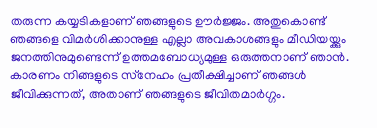തരുന്ന കയ്യടികളാണ് ഞങ്ങളുടെ ഊര്‍ജ്ജം. അതുകൊണ്ട് ഞങ്ങളെ വിമര്‍ശിക്കാനുള്ള എല്ലാ അവകാശങ്ങളും മീഡിയയ്ക്കും ജനത്തിനുമുണ്ടെന്ന് ഉത്തമബോധ്യമുള്ള ഒരുത്തനാണ് ഞാന്‍. കാരണം നിങ്ങളുടെ സ്‌നേഹം പ്രതീക്ഷിച്ചാണ് ഞങ്ങള്‍ ജീവിക്കുന്നത്, അതാണ് ഞങ്ങളുടെ ജീവിതമാര്‍ഗ്ഗം.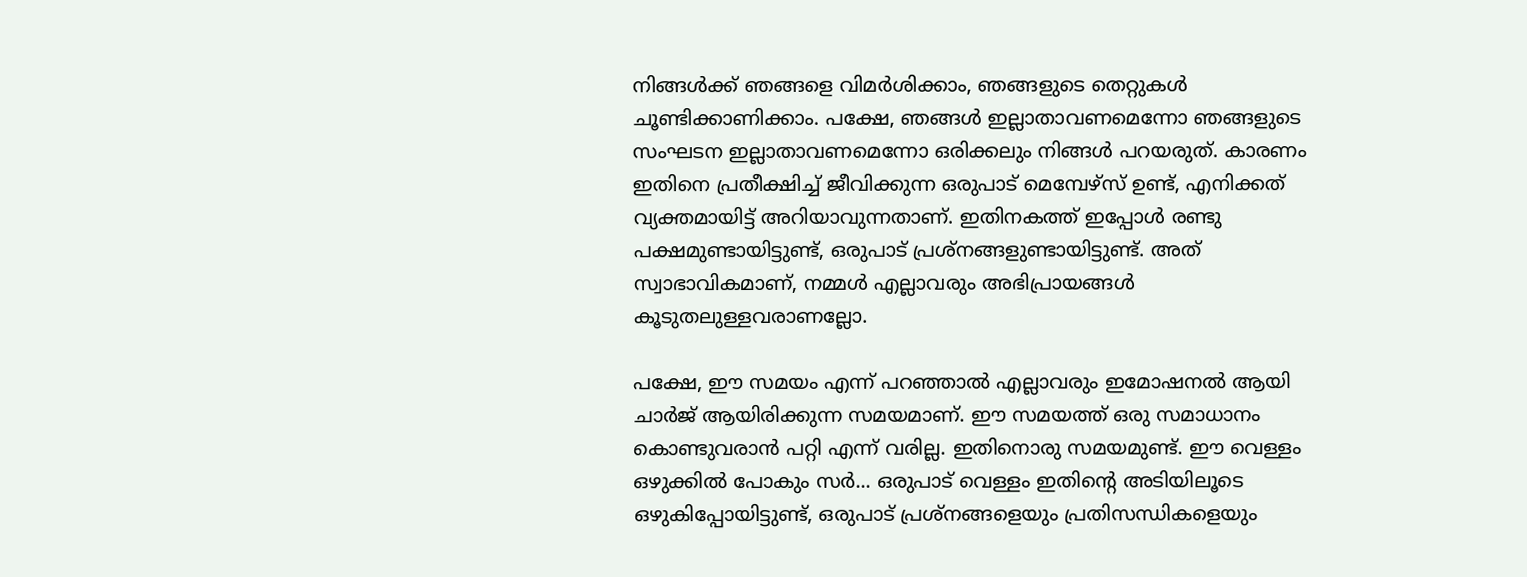നിങ്ങള്‍ക്ക് ഞങ്ങളെ വിമര്‍ശിക്കാം, ഞങ്ങളുടെ തെറ്റുകള്‍ ചൂണ്ടിക്കാണിക്കാം. പക്ഷേ, ഞങ്ങള്‍ ഇല്ലാതാവണമെന്നോ ഞങ്ങളുടെ സംഘടന ഇല്ലാതാവണമെന്നോ ഒരിക്കലും നിങ്ങള്‍ പറയരുത്. കാരണം ഇതിനെ പ്രതീക്ഷിച്ച് ജീവിക്കുന്ന ഒരുപാട് മെമ്പേഴ്‌സ് ഉണ്ട്, എനിക്കത് വ്യക്തമായിട്ട് അറിയാവുന്നതാണ്. ഇതിനകത്ത് ഇപ്പോള്‍ രണ്ടു പക്ഷമുണ്ടായിട്ടുണ്ട്, ഒരുപാട് പ്രശ്‌നങ്ങളുണ്ടായിട്ടുണ്ട്. അത് സ്വാഭാവികമാണ്, നമ്മള്‍ എല്ലാവരും അഭിപ്രായങ്ങള്‍ കൂടുതലുള്ളവരാണല്ലോ.

പക്ഷേ, ഈ സമയം എന്ന് പറഞ്ഞാല്‍ എല്ലാവരും ഇമോഷനല്‍ ആയി ചാര്‍ജ് ആയിരിക്കുന്ന സമയമാണ്. ഈ സമയത്ത് ഒരു സമാധാനം കൊണ്ടുവരാന്‍ പറ്റി എന്ന് വരില്ല. ഇതിനൊരു സമയമുണ്ട്. ഈ വെള്ളം ഒഴുക്കില്‍ പോകും സര്‍... ഒരുപാട് വെള്ളം ഇതിന്റെ അടിയിലൂടെ ഒഴുകിപ്പോയിട്ടുണ്ട്, ഒരുപാട് പ്രശ്‌നങ്ങളെയും പ്രതിസന്ധികളെയും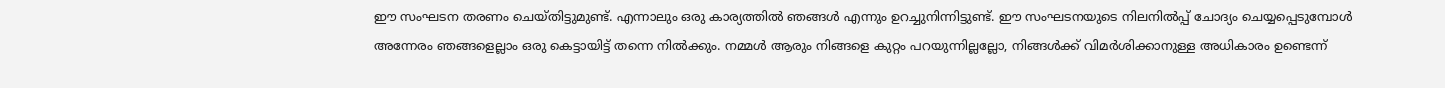ഈ സംഘടന തരണം ചെയ്തിട്ടുമുണ്ട്. എന്നാലും ഒരു കാര്യത്തില്‍ ഞങ്ങള്‍ എന്നും ഉറച്ചുനിന്നിട്ടുണ്ട്. ഈ സംഘടനയുടെ നിലനില്‍പ്പ് ചോദ്യം ചെയ്യപ്പെടുമ്പോള്‍ അന്നേരം ഞങ്ങളെല്ലാം ഒരു കെട്ടായിട്ട് തന്നെ നില്‍ക്കും. നമ്മള്‍ ആരും നിങ്ങളെ കുറ്റം പറയുന്നില്ലല്ലോ, നിങ്ങള്‍ക്ക് വിമര്‍ശിക്കാനുള്ള അധികാരം ഉണ്ടെന്ന്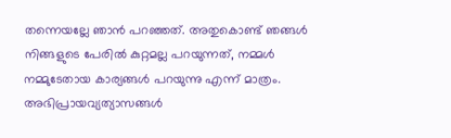തന്നെയല്ലേ ഞാന്‍ പറഞ്ഞത്. അതുകൊണ്ട് ഞങ്ങള്‍ നിങ്ങളുടെ പേരില്‍ കുറ്റമല്ല പറയുന്നത്, നമ്മള്‍ നമ്മുടേതായ കാര്യങ്ങള്‍ പറയുന്നു എന്ന് മാത്രം. അഭിപ്രായവ്യത്യാസങ്ങള്‍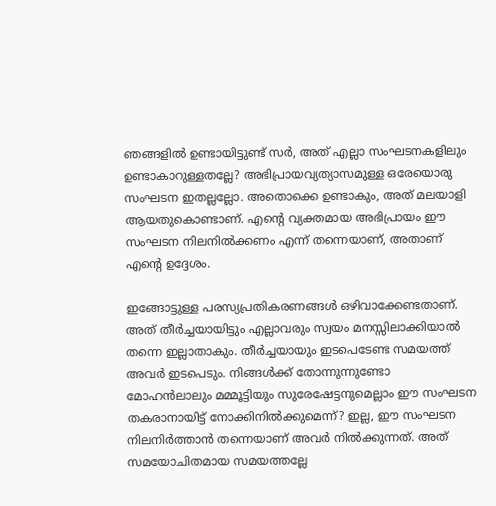ഞങ്ങളില്‍ ഉണ്ടായിട്ടുണ്ട് സര്‍, അത് എല്ലാ സംഘടനകളിലും ഉണ്ടാകാറുള്ളതല്ലേ? അഭിപ്രായവ്യത്യാസമുള്ള ഒരേയൊരു സംഘടന ഇതല്ലല്ലോ. അതൊക്കെ ഉണ്ടാകും, അത് മലയാളി ആയതുകൊണ്ടാണ്. എന്റെ വ്യക്തമായ അഭിപ്രായം ഈ സംഘടന നിലനില്‍ക്കണം എന്ന് തന്നെയാണ്, അതാണ് എന്റെ ഉദ്ദേശം.

ഇങ്ങോട്ടുള്ള പരസ്യപ്രതികരണങ്ങള്‍ ഒഴിവാക്കേണ്ടതാണ്. അത് തീര്‍ച്ചയായിട്ടും എല്ലാവരും സ്വയം മനസ്സിലാക്കിയാല്‍ തന്നെ ഇല്ലാതാകും. തീര്‍ച്ചയായും ഇടപെടേണ്ട സമയത്ത് അവര്‍ ഇടപെടും. നിങ്ങള്‍ക്ക് തോന്നുന്നുണ്ടോ മോഹന്‍ലാലും മമ്മൂട്ടിയും സുരേഷേട്ടനുമെല്ലാം ഈ സംഘടന തകരാനായിട്ട് നോക്കിനില്‍ക്കുമെന്ന്? ഇല്ല, ഈ സംഘടന നിലനിര്‍ത്താന്‍ തന്നെയാണ് അവര്‍ നില്‍ക്കുന്നത്. അത് സമയോചിതമായ സമയത്തല്ലേ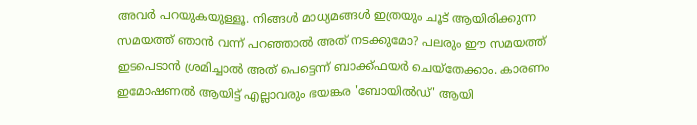അവര്‍ പറയുകയുള്ളൂ. നിങ്ങള്‍ മാധ്യമങ്ങള്‍ ഇത്രയും ചൂട് ആയിരിക്കുന്ന സമയത്ത് ഞാന്‍ വന്ന് പറഞ്ഞാല്‍ അത് നടക്കുമോ? പലരും ഈ സമയത്ത് ഇടപെടാന്‍ ശ്രമിച്ചാല്‍ അത് പെട്ടെന്ന് ബാക്ക്ഫയര്‍ ചെയ്‌തേക്കാം. കാരണം ഇമോഷണല്‍ ആയിട്ട് എല്ലാവരും ഭയങ്കര 'ബോയില്‍ഡ്' ആയി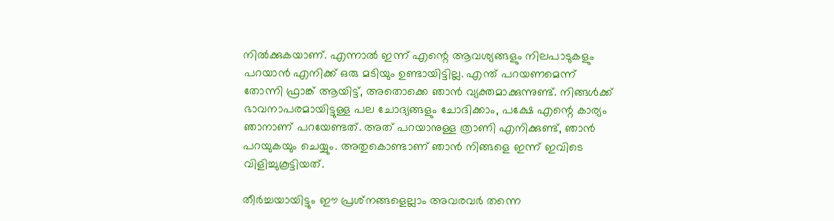നില്‍ക്കുകയാണ്. എന്നാല്‍ ഇന്ന് എന്റെ ആവശ്യങ്ങളും നിലപാടുകളും പറയാന്‍ എനിക്ക് ഒരു മടിയും ഉണ്ടായിട്ടില്ല. എന്ത് പറയണമെന്ന് തോന്നി ഫ്രാങ്ക് ആയിട്ട്, അതൊക്കെ ഞാന്‍ വ്യക്തമാക്കുന്നുണ്ട്. നിങ്ങള്‍ക്ക് ഭാവനാപരമായിട്ടുള്ള പല ചോദ്യങ്ങളും ചോദിക്കാം, പക്ഷേ എന്റെ കാര്യം ഞാനാണ് പറയേണ്ടത്. അത് പറയാനുള്ള ത്രാണി എനിക്കുണ്ട്, ഞാന്‍ പറയുകയും ചെയ്യും. അതുകൊണ്ടാണ് ഞാന്‍ നിങ്ങളെ ഇന്ന് ഇവിടെ വിളിച്ചുകൂട്ടിയത്.

തീര്‍ച്ചയായിട്ടും ഈ പ്രശ്‌നങ്ങളെല്ലാം അവരവര്‍ തന്നെ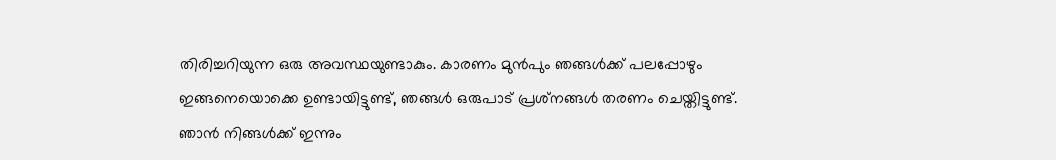തിരിച്ചറിയുന്ന ഒരു അവസ്ഥയുണ്ടാകും. കാരണം മുന്‍പും ഞങ്ങള്‍ക്ക് പലപ്പോഴും ഇങ്ങനെയൊക്കെ ഉണ്ടായിട്ടുണ്ട്, ഞങ്ങള്‍ ഒരുപാട് പ്രശ്‌നങ്ങള്‍ തരണം ചെയ്തിട്ടുണ്ട്. ഞാന്‍ നിങ്ങള്‍ക്ക് ഇന്നും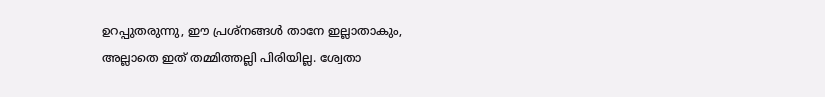ഉറപ്പുതരുന്നു, ഈ പ്രശ്‌നങ്ങള്‍ താനേ ഇല്ലാതാകും, അല്ലാതെ ഇത് തമ്മിത്തല്ലി പിരിയില്ല. ശ്വേതാ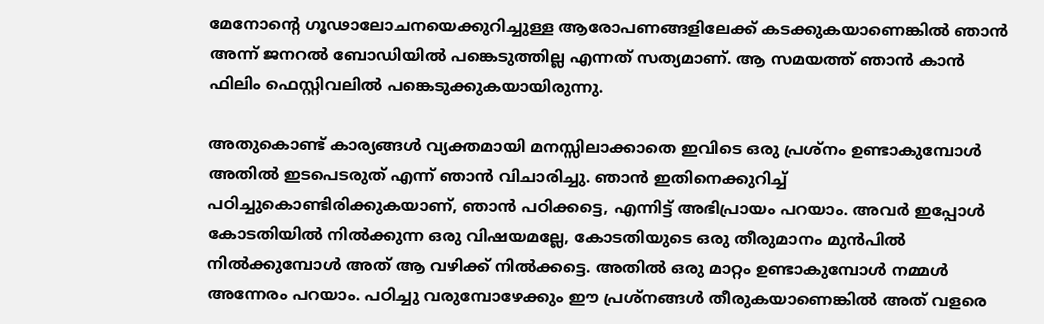മേനോന്റെ ഗൂഢാലോചനയെക്കുറിച്ചുള്ള ആരോപണങ്ങളിലേക്ക് കടക്കുകയാണെങ്കില്‍ ഞാന്‍ അന്ന് ജനറല്‍ ബോഡിയില്‍ പങ്കെടുത്തില്ല എന്നത് സത്യമാണ്. ആ സമയത്ത് ഞാന്‍ കാന്‍ ഫിലിം ഫെസ്റ്റിവലില്‍ പങ്കെടുക്കുകയായിരുന്നു.

അതുകൊണ്ട് കാര്യങ്ങള്‍ വ്യക്തമായി മനസ്സിലാക്കാതെ ഇവിടെ ഒരു പ്രശ്‌നം ഉണ്ടാകുമ്പോള്‍ അതില്‍ ഇടപെടരുത് എന്ന് ഞാന്‍ വിചാരിച്ചു. ഞാന്‍ ഇതിനെക്കുറിച്ച് പഠിച്ചുകൊണ്ടിരിക്കുകയാണ്, ഞാന്‍ പഠിക്കട്ടെ, എന്നിട്ട് അഭിപ്രായം പറയാം. അവര്‍ ഇപ്പോള്‍ കോടതിയില്‍ നില്‍ക്കുന്ന ഒരു വിഷയമല്ലേ, കോടതിയുടെ ഒരു തീരുമാനം മുന്‍പില്‍ നില്‍ക്കുമ്പോള്‍ അത് ആ വഴിക്ക് നില്‍ക്കട്ടെ. അതില്‍ ഒരു മാറ്റം ഉണ്ടാകുമ്പോള്‍ നമ്മള്‍ അന്നേരം പറയാം. പഠിച്ചു വരുമ്പോഴേക്കും ഈ പ്രശ്‌നങ്ങള്‍ തീരുകയാണെങ്കില്‍ അത് വളരെ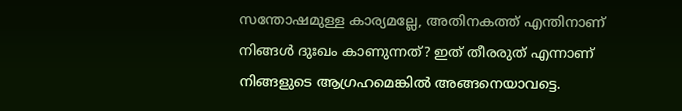സന്തോഷമുള്ള കാര്യമല്ലേ, അതിനകത്ത് എന്തിനാണ് നിങ്ങള്‍ ദുഃഖം കാണുന്നത്? ഇത് തീരരുത് എന്നാണ് നിങ്ങളുടെ ആഗ്രഹമെങ്കില്‍ അങ്ങനെയാവട്ടെ.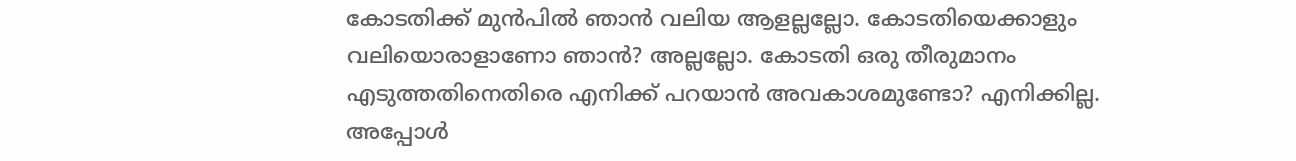കോടതിക്ക് മുന്‍പില്‍ ഞാന്‍ വലിയ ആളല്ലല്ലോ. കോടതിയെക്കാളും വലിയൊരാളാണോ ഞാന്‍? അല്ലല്ലോ. കോടതി ഒരു തീരുമാനം എടുത്തതിനെതിരെ എനിക്ക് പറയാന്‍ അവകാശമുണ്ടോ? എനിക്കില്ല. അപ്പോള്‍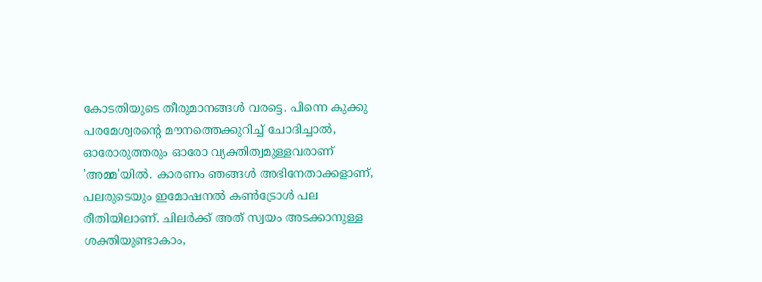കോടതിയുടെ തീരുമാനങ്ങള്‍ വരട്ടെ. പിന്നെ കുക്കു പരമേശ്വരന്റെ മൗനത്തെക്കുറിച്ച് ചോദിച്ചാല്‍, ഓരോരുത്തരും ഓരോ വ്യക്തിത്വമുള്ളവരാണ് 'അമ്മ'യില്‍. കാരണം ഞങ്ങള്‍ അഭിനേതാക്കളാണ്, പലരുടെയും ഇമോഷനല്‍ കണ്‍ട്രോള്‍ പല രീതിയിലാണ്. ചിലര്‍ക്ക് അത് സ്വയം അടക്കാനുള്ള ശക്തിയുണ്ടാകാം,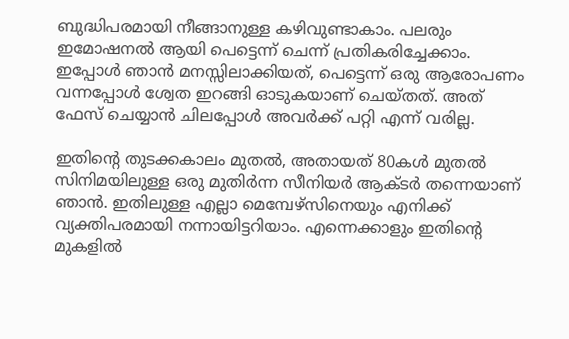ബുദ്ധിപരമായി നീങ്ങാനുള്ള കഴിവുണ്ടാകാം. പലരും ഇമോഷനല്‍ ആയി പെട്ടെന്ന് ചെന്ന് പ്രതികരിച്ചേക്കാം. ഇപ്പോള്‍ ഞാന്‍ മനസ്സിലാക്കിയത്, പെട്ടെന്ന് ഒരു ആരോപണം വന്നപ്പോള്‍ ശ്വേത ഇറങ്ങി ഓടുകയാണ് ചെയ്തത്. അത് ഫേസ് ചെയ്യാന്‍ ചിലപ്പോള്‍ അവര്‍ക്ക് പറ്റി എന്ന് വരില്ല.

ഇതിന്റെ തുടക്കകാലം മുതല്‍, അതായത് 80കള്‍ മുതല്‍ സിനിമയിലുള്ള ഒരു മുതിര്‍ന്ന സീനിയര്‍ ആക്ടര്‍ തന്നെയാണ് ഞാന്‍. ഇതിലുള്ള എല്ലാ മെമ്പേഴ്‌സിനെയും എനിക്ക് വ്യക്തിപരമായി നന്നായിട്ടറിയാം. എന്നെക്കാളും ഇതിന്റെ മുകളില്‍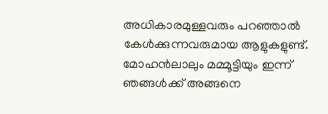അധികാരമുള്ളവരും പറഞ്ഞാല്‍ കേള്‍ക്കുന്നവരുമായ ആളുകളുണ്ട്. മോഹന്‍ലാലും മമ്മൂട്ടിയും ഇന്ന് ഞങ്ങള്‍ക്ക് അങ്ങനെ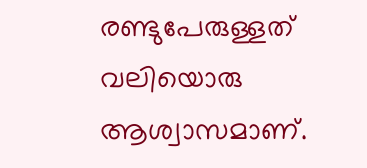രണ്ടുപേരുള്ളത് വലിയൊരു ആശ്വാസമാണ്.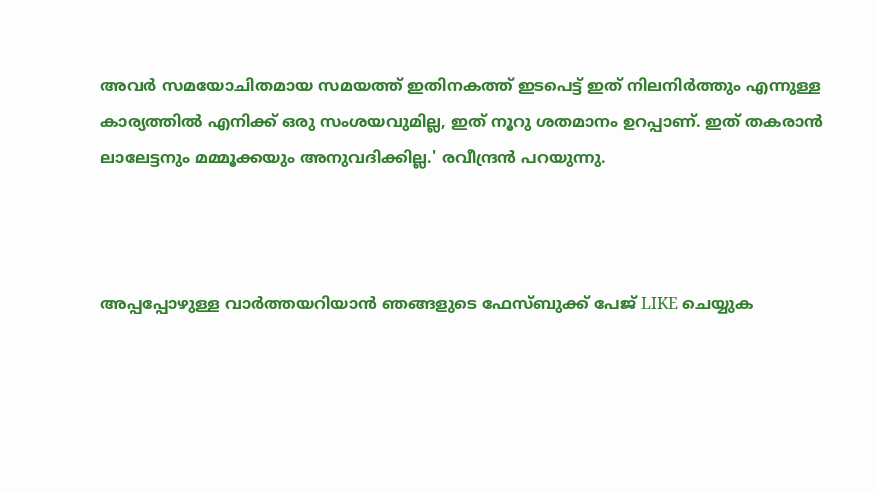അവര്‍ സമയോചിതമായ സമയത്ത് ഇതിനകത്ത് ഇടപെട്ട് ഇത് നിലനിര്‍ത്തും എന്നുള്ള കാര്യത്തില്‍ എനിക്ക് ഒരു സംശയവുമില്ല, ഇത് നൂറു ശതമാനം ഉറപ്പാണ്. ഇത് തകരാന്‍ ലാലേട്ടനും മമ്മൂക്കയും അനുവദിക്കില്ല.' രവീന്ദ്രന്‍ പറയുന്നു.



അപ്പപ്പോഴുള്ള വാര്‍ത്തയറിയാന്‍ ഞങ്ങളുടെ ഫേസ്‌ബുക്ക്‌ പേജ് LIKE ചെയ്യുക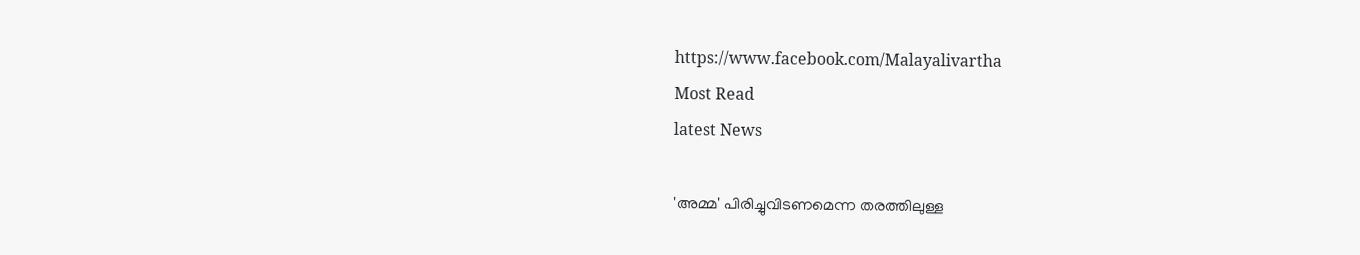https://www.facebook.com/Malayalivartha
Most Read
latest News

'അമ്മ' പിരിച്ചുവിടണമെന്ന തരത്തിലുള്ള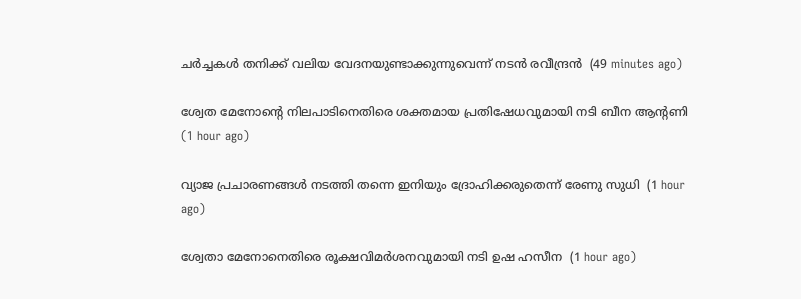ചര്‍ച്ചകള്‍ തനിക്ക് വലിയ വേദനയുണ്ടാക്കുന്നുവെന്ന് നടന്‍ രവീന്ദ്രന്‍  (49 minutes ago)

ശ്വേത മേനോന്റെ നിലപാടിനെതിരെ ശക്തമായ പ്രതിഷേധവുമായി നടി ബീന ആന്റണി  (1 hour ago)

വ്യാജ പ്രചാരണങ്ങള്‍ നടത്തി തന്നെ ഇനിയും ദ്രോഹിക്കരുതെന്ന് രേണു സുധി  (1 hour ago)

ശ്വേതാ മേനോനെതിരെ രൂക്ഷവിമര്‍ശനവുമായി നടി ഉഷ ഹസീന  (1 hour ago)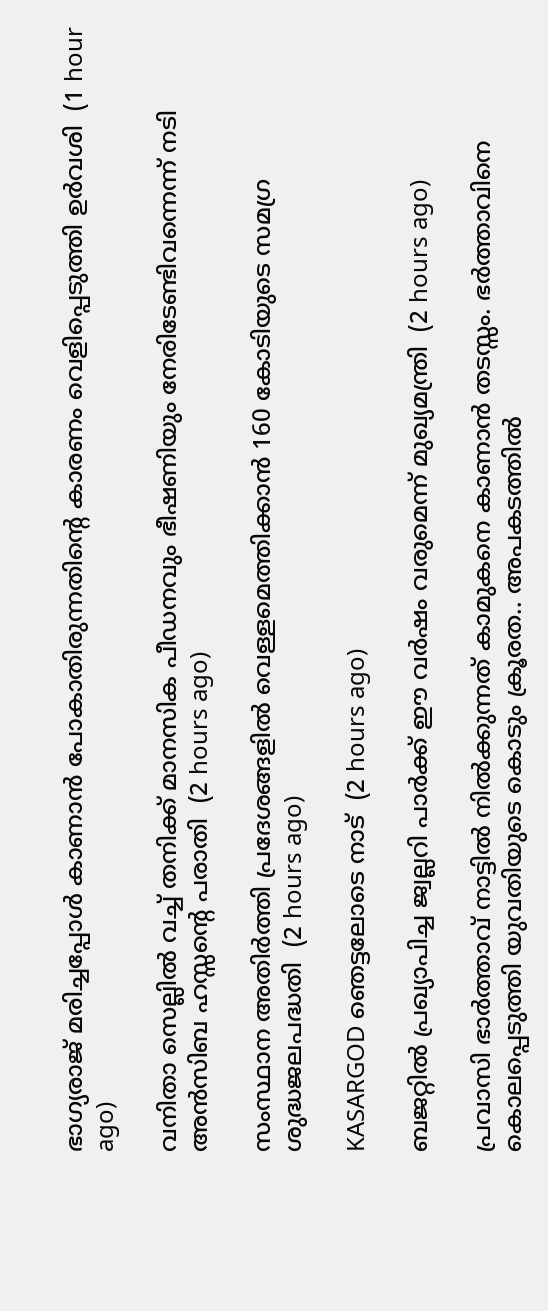ഭാഗ്യരാജ് മരിച്ചപ്പോള്‍ കാണാന്‍ പോകാതിരുന്നതിന്റെ കാരണം വെളിപ്പെടുത്തി ഉര്‍വശി  (1 hour ago)

വനിതാ സെല്ലില്‍ വച്ച് തനിക്ക് മാനസിക പീഡനവും ഭീഷണിയും നേരിടേണ്ടിവന്നെന്ന് നടി അന്‍സിബ ഹസ്സന്റെ പരാതി  (2 hours ago)

സംസ്ഥാന അതിര്‍ത്തി പ്രദേശങ്ങളില്‍ വെള്ളമെത്തിക്കാന്‍ 160 കോടിയുടെ സമഗ്ര ശുദ്ധജലപദ്ധതി  (2 hours ago)

KASARGOD ഞെട്ടലോടെ നാട്  (2 hours ago)

ബജറ്റില്‍ പ്രഖ്യാപിച്ച ജ്വല്ലറി പാര്‍ക്ക് ഈ വര്‍ഷം വരുമെന്ന് മുഖ്യമന്ത്രി  (2 hours ago)

പ്രവാസി ഭാർത്താവ് നാട്ടിൽ നിൽക്കുന്നത് കാമുകനെ കാണാൻ തടസ്സം. ഭർത്താവിനെ കൊലപ്പെടുത്തി യുവതിയുടെ കൊടും ക്രൂരത.. അപകടത്തിൽ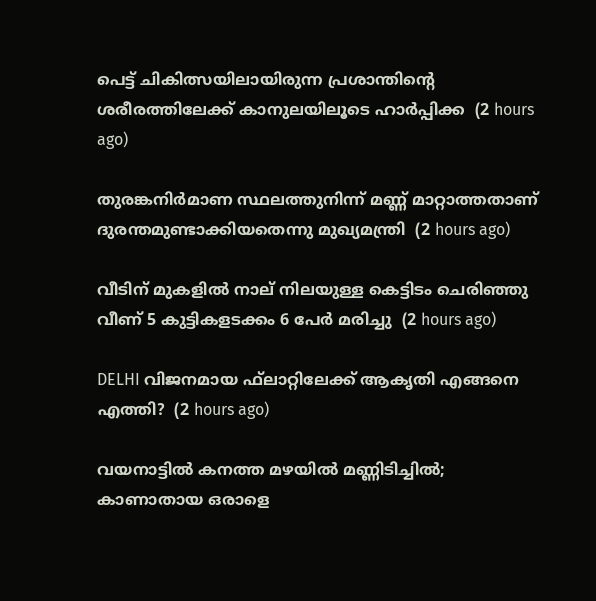പെട്ട് ചികിത്സയിലായിരുന്ന പ്രശാന്തിന്റെ ശരീരത്തിലേക്ക് കാനുലയിലൂടെ ഹാർപ്പിക്ക  (2 hours ago)

തുരങ്കനിര്‍മാണ സ്ഥലത്തുനിന്ന് മണ്ണ് മാറ്റാത്തതാണ് ദുരന്തമുണ്ടാക്കിയതെന്നു മുഖ്യമന്ത്രി  (2 hours ago)

വീടിന് മുകളില്‍ നാല് നിലയുള്ള കെട്ടിടം ചെരിഞ്ഞു വീണ് 5 കുട്ടികളടക്കം 6 പേര്‍ മരിച്ചു  (2 hours ago)

DELHI വിജനമായ ഫ്‌ലാറ്റിലേക്ക് ആകൃതി എങ്ങനെ എത്തി?  (2 hours ago)

വയനാട്ടില്‍ കനത്ത മഴയില്‍ മണ്ണിടിച്ചില്‍; കാണാതായ ഒരാളെ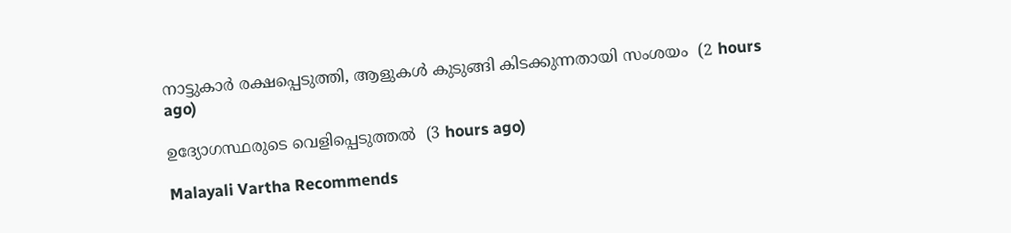നാട്ടുകാര്‍ രക്ഷപ്പെടുത്തി, ആളുകള്‍ കുടുങ്ങി കിടക്കുന്നതായി സംശയം  (2 hours ago)

ഉദ്യോഗസ്ഥരുടെ വെളിപ്പെടുത്തൽ  (3 hours ago)

Malayali Vartha Recommends